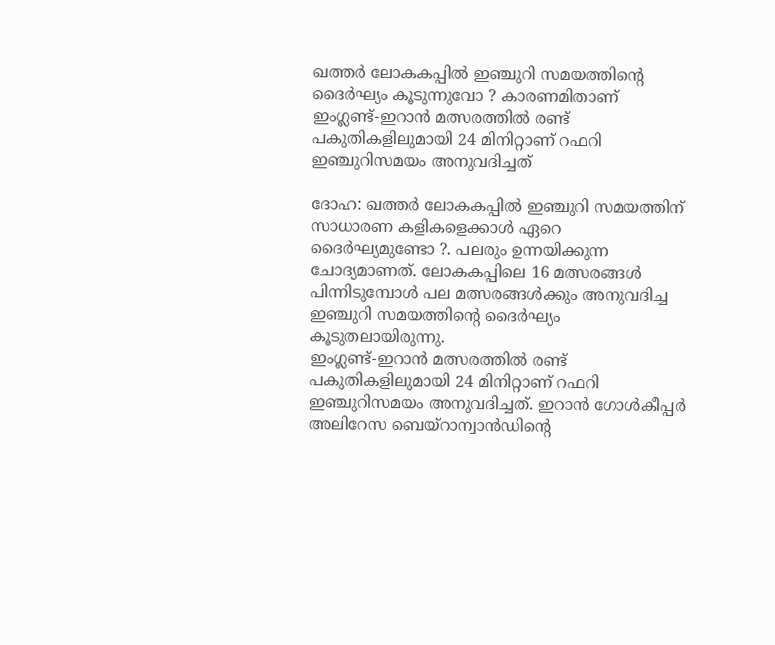ഖത്തർ ലോകകപ്പിൽ ഇഞ്ചുറി സമയത്തിന്റെ ദൈർഘ്യം കൂടുന്നുവോ ? കാരണമിതാണ്
ഇംഗ്ലണ്ട്-ഇറാൻ മത്സരത്തിൽ രണ്ട് പകുതികളിലുമായി 24 മിനിറ്റാണ് റഫറി ഇഞ്ചുറിസമയം അനുവദിച്ചത്

ദോഹ: ഖത്തർ ലോകകപ്പിൽ ഇഞ്ചുറി സമയത്തിന് സാധാരണ കളികളെക്കാൾ ഏറെ ദൈർഘ്യമുണ്ടോ ?. പലരും ഉന്നയിക്കുന്ന ചോദ്യമാണത്. ലോകകപ്പിലെ 16 മത്സരങ്ങൾ പിന്നിടുമ്പോൾ പല മത്സരങ്ങൾക്കും അനുവദിച്ച ഇഞ്ചുറി സമയത്തിന്റെ ദൈർഘ്യം കൂടുതലായിരുന്നു.
ഇംഗ്ലണ്ട്-ഇറാൻ മത്സരത്തിൽ രണ്ട് പകുതികളിലുമായി 24 മിനിറ്റാണ് റഫറി ഇഞ്ചുറിസമയം അനുവദിച്ചത്. ഇറാൻ ഗോൾകീപ്പർ അലിറേസ ബെയ്റാന്വാൻഡിന്റെ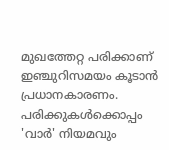മുഖത്തേറ്റ പരിക്കാണ് ഇഞ്ചുറിസമയം കൂടാൻ പ്രധാനകാരണം.
പരിക്കുകൾക്കൊപ്പം 'വാർ' നിയമവും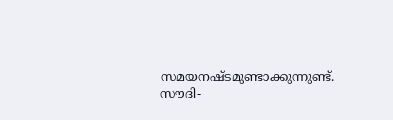സമയനഷ്ടമുണ്ടാക്കുന്നുണ്ട്. സൗദി-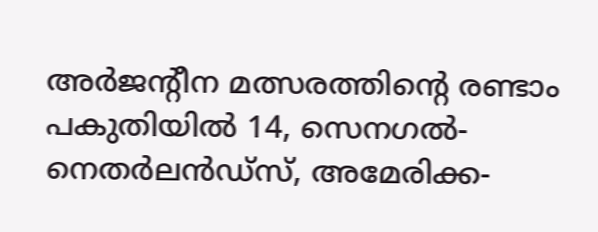അർജന്റീന മത്സരത്തിന്റെ രണ്ടാം പകുതിയിൽ 14, സെനഗൽ-നെതർലൻഡ്സ്, അമേരിക്ക-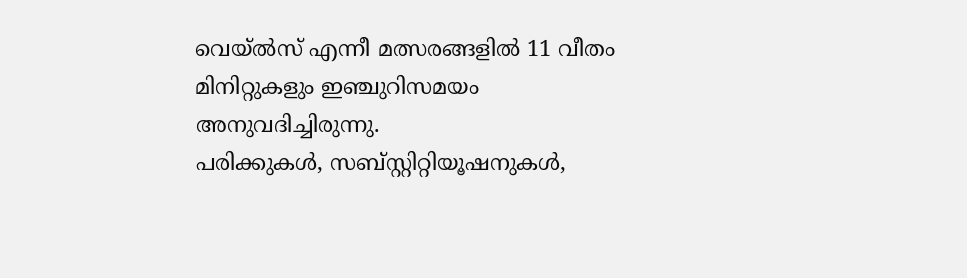വെയ്ൽസ് എന്നീ മത്സരങ്ങളിൽ 11 വീതം മിനിറ്റുകളും ഇഞ്ചുറിസമയം അനുവദിച്ചിരുന്നു.
പരിക്കുകൾ, സബ്സ്റ്റിറ്റിയൂഷനുകൾ,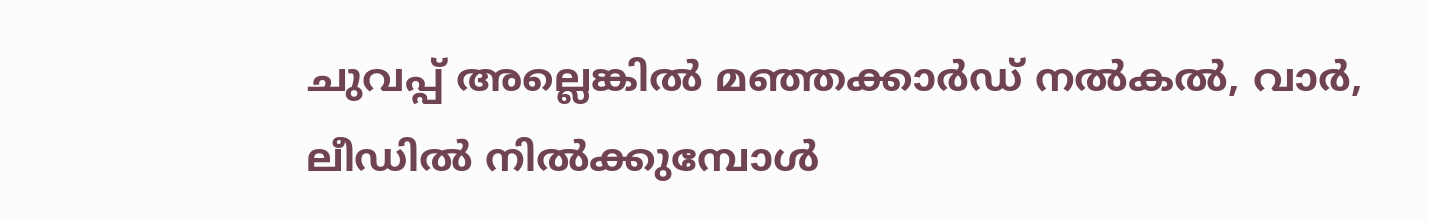ചുവപ്പ് അല്ലെങ്കിൽ മഞ്ഞക്കാർഡ് നൽകൽ, വാർ, ലീഡിൽ നിൽക്കുമ്പോൾ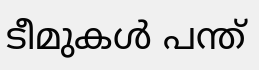ടീമുകൾ പന്ത്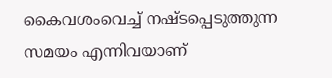കൈവശംവെച്ച് നഷ്ടപ്പെടുത്തുന്ന സമയം എന്നിവയാണ്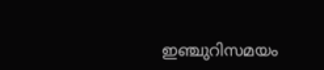ഇഞ്ചുറിസമയം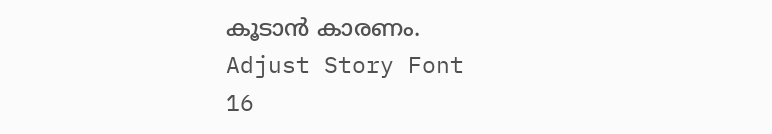കൂടാൻ കാരണം.
Adjust Story Font
16